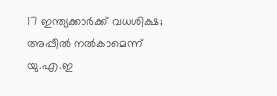17 ഇന്ത്യക്കാര്‍ക്ക്‌ വധശിക്ഷ; അപ്പീല്‍ നല്‍കാമെന്ന്‌ യു.എ.ഇ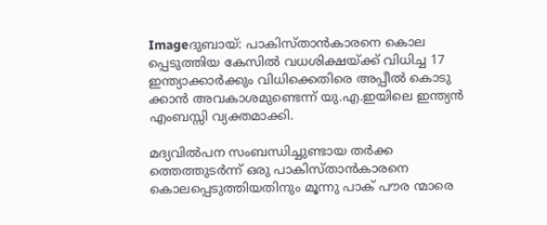Imageദുബായ്‌: പാകിസ്താന്‍കാരനെ കൊല പ്പെടുത്തിയ കേസില്‍ വധശിക്ഷയ്ക്ക്‌ വിധിച്ച 17 ഇന്ത്യാക്കാര്‍ക്കും വിധിക്കെതിരെ അപ്പീല്‍ കൊടു ക്കാന്‍ അവകാശമുണ്ടെന്ന്‌ യു.എ.ഇയിലെ ഇന്ത്യന്‍ എംബസ്സി വ്യക്തമാക്കി.

മദ്യവില്‍പന സംബന്ധിച്ചുണ്ടായ തര്‍ക്ക ത്തെത്തുടര്‍ന്ന്‌ ഒരു പാകിസ്താന്‍കാരനെ കൊലപ്പെടുത്തിയതിനും മൂന്നു പാക്‌ പൗര ന്മാരെ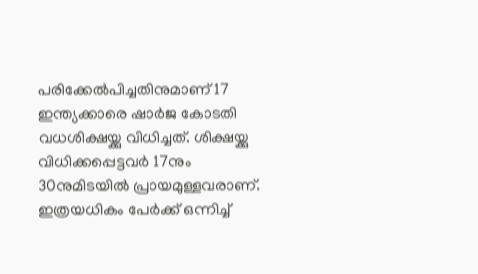പരിക്കേല്‍പിച്ചതിനുമാണ്‌ 17 ഇന്ത്യക്കാരെ ഷാര്‍ജ കോടതി വധശിക്ഷയ്ക്കു വിധിച്ചത്‌. ശിക്ഷയ്ക്കു വിധിക്കപ്പെട്ടവര്‍ 17നും 30നുമിടയില്‍ പ്രായമുള്ളവരാണ്‌. ഇത്രയധികം പേര്‍ക്ക്‌ ഒന്നിച്ച്‌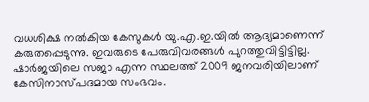വധശിക്ഷ നല്‍കിയ കേസുകള്‍ യു.എ.ഇ.യില്‍ ആദ്യമാണെന്ന്‌ കരുതപ്പെടുന്നു. ഇവരുടെ പേരുവിവരങ്ങള്‍ പുറത്തുവിട്ടിട്ടില്ല. ഷാര്‍ജയിലെ സജാ എന്ന സ്ഥലത്ത്‌ 2009 ജനവരിയിലാണ്‌ കേസിനാസ്പദമായ സംഭവം.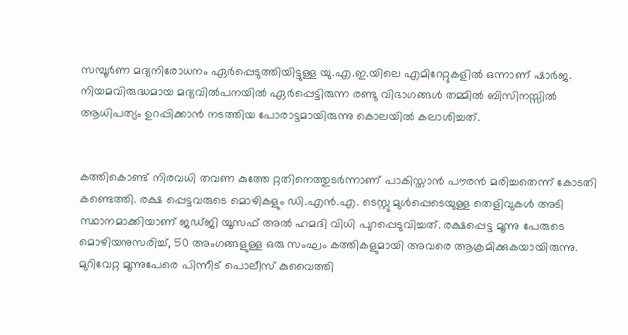സമ്പൂര്‍ണ മദ്യനിരോധനം ഏര്‍പ്പെടുത്തിയിട്ടുള്ള യു.എ.ഇ.യിലെ എമിറേറ്റുകളില്‍ ഒന്നാണ്‌ ഷാര്‍ജ. നിയമവിരുദ്ധമായ മദ്യവില്‍പനയില്‍ ഏര്‍പ്പെട്ടിരുന്ന രണ്ടു വിഭാഗങ്ങള്‍ തമ്മില്‍ ബിസിനസ്സില്‍ ആധിപത്യം ഉറപ്പിക്കാന്‍ നടത്തിയ പോരാട്ടമായിരുന്നു കൊലയില്‍ കലാശിച്ചത്‌.


കത്തികൊണ്ട്‌ നിരവധി തവണ കുത്തേ റ്റതിനെത്തുടര്‍ന്നാണ്‌ പാകിസ്താന്‍ പൗരന്‍ മരിച്ചതെന്ന്‌ കോടതി കണ്ടെത്തി. രക്ഷ പ്പെട്ടവരുടെ മൊഴികളും ഡി.എന്‍.എ. ടെസ്റ്റു മുള്‍പ്പെടെയുള്ള തെളിവുകള്‍ അടി സ്ഥാനമാക്കിയാണ്‌ ജഡ്ജി യൂസഫ്‌ അല്‍ ഹമദി വിധി പുറപ്പെടുവിച്ചത്‌. രക്ഷപ്പെട്ട മൂന്നു പേരുടെ മൊഴിയനുസരിച്ച്‌, 50 അംഗങ്ങളുള്ള ഒരു സംഘം കത്തികളുമായി അവരെ ആക്രമിക്കുകയായിരുന്നു. മുറിവേറ്റ മൂന്നുപേരെ പിന്നീട്‌ പൊലീസ്‌ കുവൈത്തി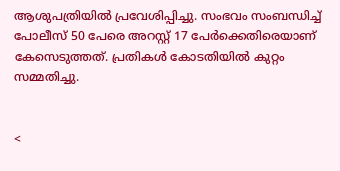ആശുപത്രിയില്‍ പ്രവേശിപ്പിച്ചു. സംഭവം സംബന്ധിച്ച്‌ പോലീസ്‌ 50 പേരെ അറസ്റ്റ്‌ 17 പേര്‍ക്കെതിരെയാണ്‌ കേസെടുത്തത്‌. പ്രതികള്‍ കോടതിയില്‍ കുറ്റം സമ്മതിച്ചു.


<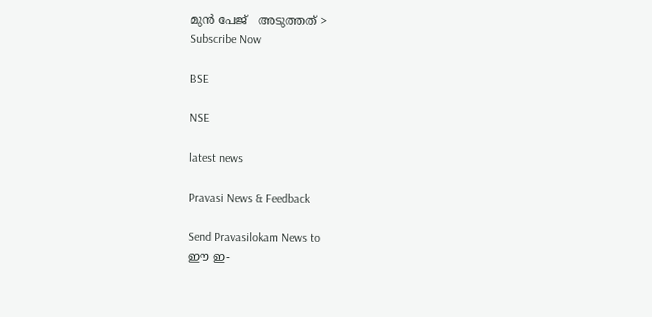മുന്‍ പേജ്‌   അടുത്തത് >
Subscribe Now

BSE

NSE

latest news

Pravasi News & Feedback

Send Pravasilokam News to
ഈ ഇ-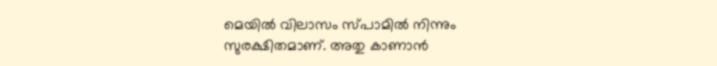മെയില്‍ വിലാസം സ്‌പാമില്‍ നിന്നും സുരക്ഷിതമാണ്‌. അതു കാണാന്‍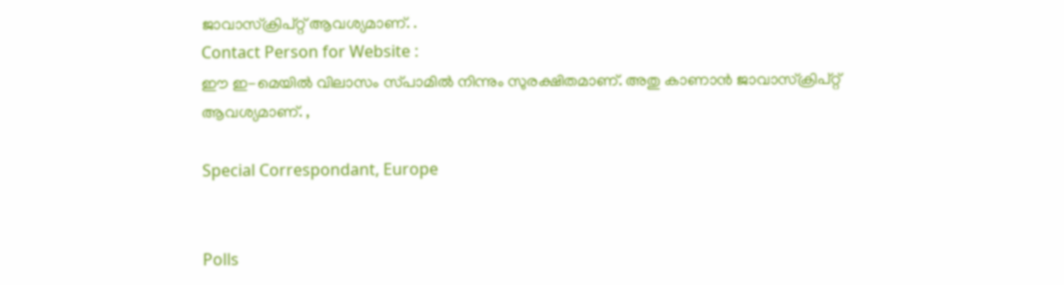ജാവാസ്ക്രിപ്റ്റ്‌ ആവശ്യമാണ്‌. .
Contact Person for Website :
ഈ ഇ-മെയില്‍ വിലാസം സ്‌പാമില്‍ നിന്നും സുരക്ഷിതമാണ്‌. അതു കാണാന്‍ ജാവാസ്ക്രിപ്റ്റ്‌ ആവശ്യമാണ്‌. ,

Special Correspondant, Europe


Polls